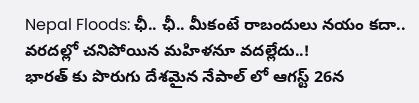Nepal Floods: ఛీ.. ఛీ.. మీకంటే రాబందులు నయం కదా.. వరదల్లో చనిపోయిన మహిళనూ వదల్లేదు..!
భారత్ కు పొరుగు దేశమైన నేపాల్ లో ఆగస్ట్ 26న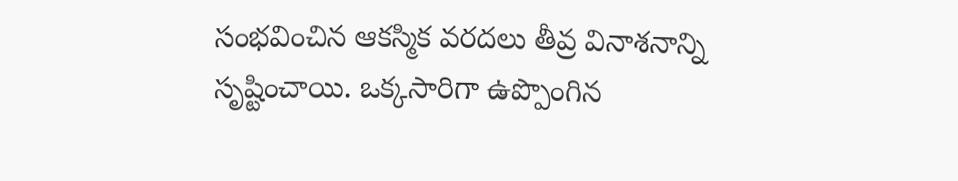సంభవించిన ఆకస్మిక వరదలు తీవ్ర వినాశనాన్ని సృష్టించాయి. ఒక్కసారిగా ఉప్పొంగిన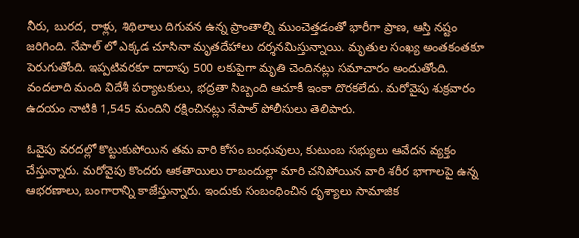నీరు, బురద, రాళ్లు, శిథిలాలు దిగువన ఉన్న ప్రాంతాల్ని ముంచెత్తడంతో భారీగా ప్రాణ, ఆస్తి నష్టం జరిగింది. నేపాల్ లో ఎక్కడ చూసినా మృతదేహాలు దర్శనమిస్తున్నాయి. మృతుల సంఖ్య అంతకంతకూ పెరుగుతోంది. ఇప్పటివరకూ దాదాపు 500 లకుపైగా మృతి చెందినట్లు సమాచారం అందుతోంది. వందలాది మంది విదేశీ పర్యాటకులు, భద్రతా సిబ్బంది ఆచూకీ ఇంకా దొరకలేదు. మరోవైపు శుక్రవారం ఉదయం నాటికి 1,545 మందిని రక్షించినట్లు నేపాల్ పోలీసులు తెలిపారు.

ఓవైపు వరదల్లో కొట్టుకుపోయిన తమ వారి కోసం బంధువులు, కుటుంబ సభ్యులు ఆవేదన వ్యక్తం చేస్తున్నారు. మరోవైపు కొందరు ఆకతాయిలు రాబందుల్లా మారి చనిపోయిన వారి శరీర భాగాలపై ఉన్న ఆభరణాలు, బంగారాన్ని కాజేస్తున్నారు. ఇందుకు సంబంధించిన దృశ్యాలు సామాజిక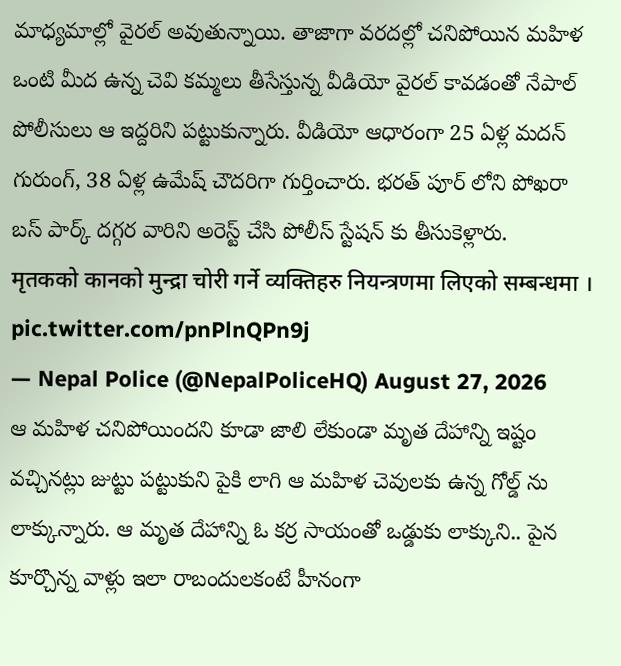మాధ్యమాల్లో వైరల్ అవుతున్నాయి. తాజాగా వరదల్లో చనిపోయిన మహిళ ఒంటి మీద ఉన్న చెవి కమ్మలు తీసేస్తున్న వీడియో వైరల్ కావడంతో నేపాల్ పోలీసులు ఆ ఇద్దరిని పట్టుకున్నారు. వీడియో ఆధారంగా 25 ఏళ్ల మదన్ గురుంగ్, 38 ఏళ్ల ఉమేష్ చౌదరిగా గుర్తించారు. భరత్ పూర్ లోని పోఖరా బస్ పార్క్ దగ్గర వారిని అరెస్ట్ చేసి పోలీస్ స్టేషన్ కు తీసుకెళ్లారు.
मृतकको कानको मुन्द्रा चोरी गर्ने व्यक्तिहरु नियन्त्रणमा लिएको सम्बन्धमा । pic.twitter.com/pnPlnQPn9j
— Nepal Police (@NepalPoliceHQ) August 27, 2026
ఆ మహిళ చనిపోయిందని కూడా జాలి లేకుండా మృత దేహాన్ని ఇష్టం వచ్చినట్లు జుట్టు పట్టుకుని పైకి లాగి ఆ మహిళ చెవులకు ఉన్న గోల్డ్ ను లాక్కున్నారు. ఆ మృత దేహాన్ని ఓ కర్ర సాయంతో ఒడ్డుకు లాక్కుని.. పైన కూర్చొన్న వాళ్లు ఇలా రాబందులకంటే హీనంగా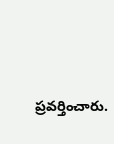ప్రవర్తించారు.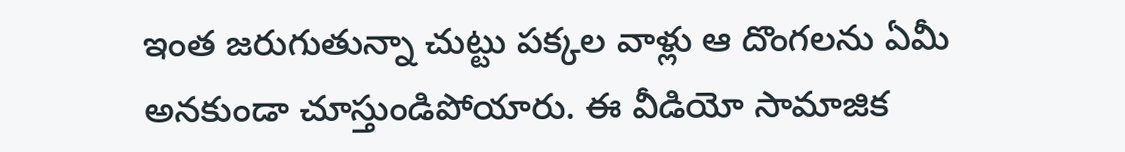ఇంత జరుగుతున్నా చుట్టు పక్కల వాళ్లు ఆ దొంగలను ఏమీ అనకుండా చూస్తుండిపోయారు. ఈ వీడియో సామాజిక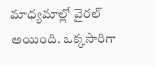మాధ్యమాల్లో వైరల్ అయింది. ఒక్కసారిగా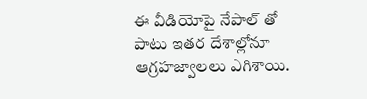ఈ వీడియోపై నేపాల్ తో పాటు ఇతర దేశాల్లోనూ ఆగ్రహజ్వాలలు ఎగిశాయి.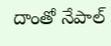దాంతో నేపాల్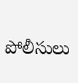పోలీసులు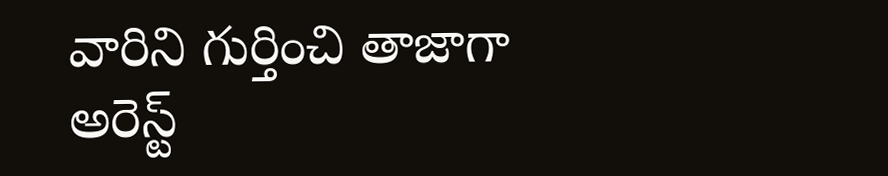వారిని గుర్తించి తాజాగా అరెస్ట్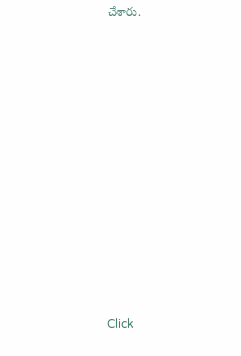చేశారు.












Click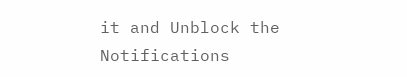it and Unblock the Notifications